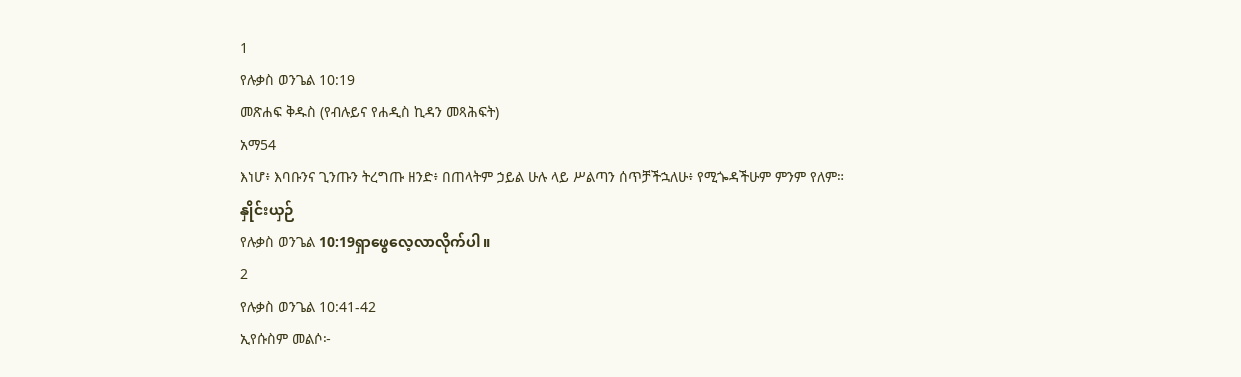1
የሉቃስ ወንጌል 10:19
መጽሐፍ ቅዱስ (የብሉይና የሐዲስ ኪዳን መጻሕፍት)
አማ54
እነሆ፥ እባቡንና ጊንጡን ትረግጡ ዘንድ፥ በጠላትም ኃይል ሁሉ ላይ ሥልጣን ሰጥቻችኋለሁ፥ የሚጐዳችሁም ምንም የለም።
နှိုင်းယှဉ်
የሉቃስ ወንጌል 10:19ရှာဖွေလေ့လာလိုက်ပါ။
2
የሉቃስ ወንጌል 10:41-42
ኢየሱስም መልሶ፦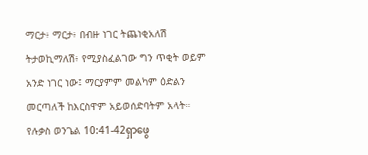ማርታ፥ ማርታ፥ በብዙ ነገር ትጨነቂአለሽ ትታወኪማለሽ፥ የሚያስፈልገው ግን ጥቂት ወይም አንድ ነገር ነው፤ ማርያምም መልካም ዕድልን መርጣለች ከእርስዋም አይወሰድባትም አላት።
የሉቃስ ወንጌል 10:41-42ရှာဖွေ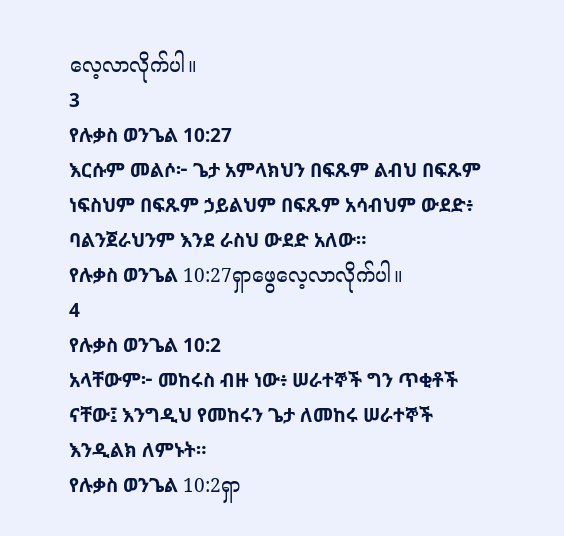လေ့လာလိုက်ပါ။
3
የሉቃስ ወንጌል 10:27
እርሱም መልሶ፦ ጌታ አምላክህን በፍጹም ልብህ በፍጹም ነፍስህም በፍጹም ኃይልህም በፍጹም አሳብህም ውደድ፥ ባልንጀራህንም እንደ ራስህ ውደድ አለው።
የሉቃስ ወንጌል 10:27ရှာဖွေလေ့လာလိုက်ပါ။
4
የሉቃስ ወንጌል 10:2
አላቸውም፦ መከሩስ ብዙ ነው፥ ሠራተኞች ግን ጥቂቶች ናቸው፤ እንግዲህ የመከሩን ጌታ ለመከሩ ሠራተኞች እንዲልክ ለምኑት።
የሉቃስ ወንጌል 10:2ရှာ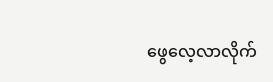ဖွေလေ့လာလိုက်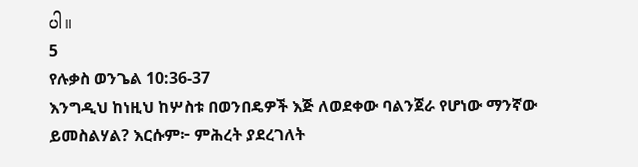ပါ။
5
የሉቃስ ወንጌል 10:36-37
እንግዲህ ከነዚህ ከሦስቱ በወንበዴዎች እጅ ለወደቀው ባልንጀራ የሆነው ማንኛው ይመስልሃል? እርሱም፦ ምሕረት ያደረገለት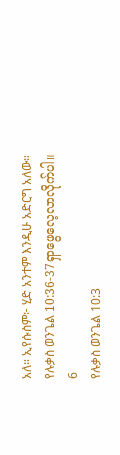አለ። ኢየሱስም፦ ሂድ አንተም እንዲሁ አድርግ አለው።
የሉቃስ ወንጌል 10:36-37ရှာဖွေလေ့လာလိုက်ပါ။
6
የሉቃስ ወንጌል 10:3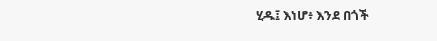ሂዱ፤ እነሆ፥ እንደ በጎች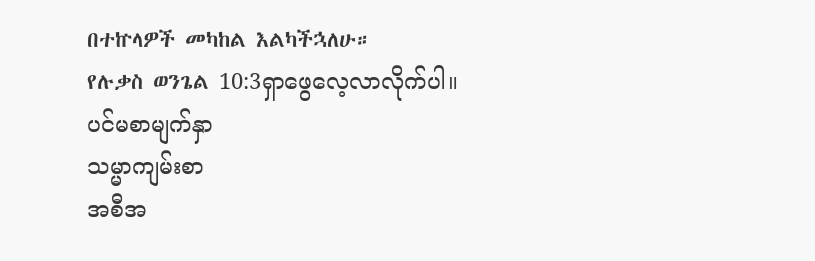በተኵላዎች መካከል እልካችኋለሁ።
የሉቃስ ወንጌል 10:3ရှာဖွေလေ့လာလိုက်ပါ။
ပင်မစာမျက်နှာ
သမ္မာကျမ်းစာ
အစီအ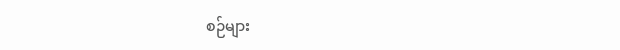စဉ်များ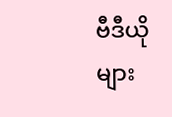ဗီဒီယိုများ